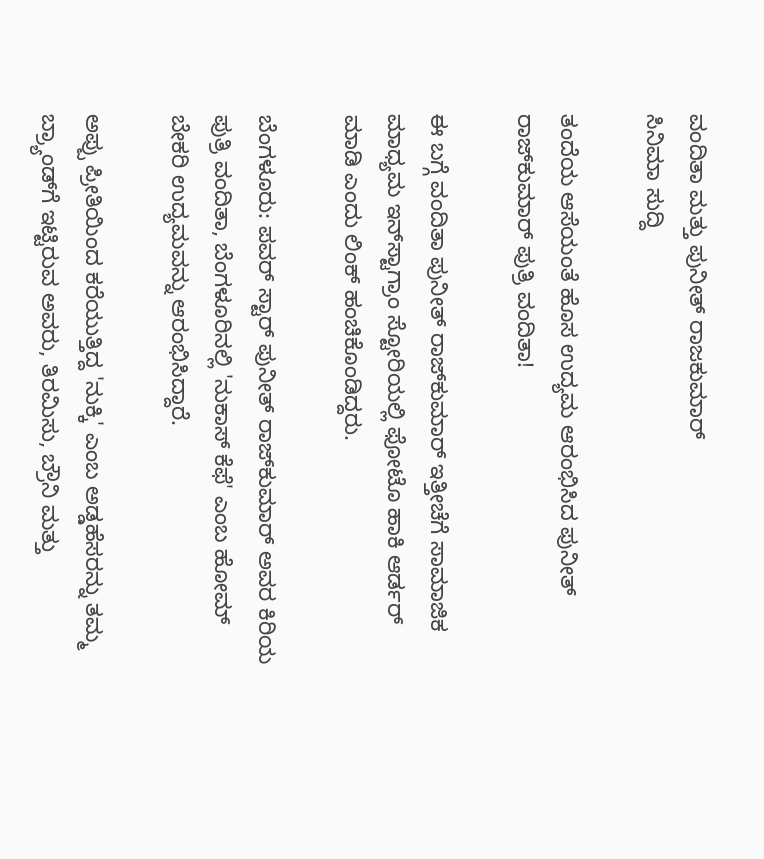ವಂದಿತಾ ಮತ್ತು ಪುನೀತ್ ರಾಜಕುಮಾರ್
ಸಿನಿಮಾ ಸುದ್ದಿ

ತಂದೆಯ ಆಸೆಯಂತೆ ಹೊಸ ಉದ್ಯಮ ಆರಂಭಿಸಿದ ಪುನೀತ್‌ ರಾಜ್‌ಕುಮಾರ್ ಪುತ್ರಿ ವಂದಿತಾ!

ಈ ಬಗ್ಗೆ ವಂದಿತಾ ಪುನೀತ್ ರಾಜ್‌ಕುಮಾರ್ ಇತ್ತೀಚೆಗೆ ಸಾಮಾಜಿಕ ಮಾಧ್ಯಮ ಇನ್‌ಸ್ಟಾಗ್ರಾಂ ಸ್ಟೋರಿಯಲ್ಲಿ ಫೋಟೊ ಹಾಕಿ ಆರ್ಡರ್ ಮಾಡಿ ಎಂದು ಲಿಂಕ್ ಹಂಚಿಕೊಂಡಿದ್ದರು.

ಬೆಂಗಳೂರು: ಪವರ್ ಸ್ಟಾರ್ ಪುನೀತ್ ರಾಜ್‌ಕುಮಾರ್ ಅವರ ಕಿರಿಯ ಪುತ್ರಿ ವಂದಿತಾ, ಬೆಂಗಳೂರಿನಲ್ಲಿ 'ನುಕಾಸ್ ಕೆಫೆ' ಎಂಬ ಹೋಮ್ ಬೇಕರಿ ಉದ್ಯಮವನ್ನು ಆರಂಭಿಸಿದ್ದಾರೆ.

ಅಪ್ಪು ಪ್ರೀತಿಯಿಂದ ಕರೆಯುತ್ತಿದ್ದ 'ನುಕ್ಕಿ' ಎಂಬ ಅಡ್ಡಹೆಸರನ್ನು ತಮ್ಮ ಬ್ರ್ಯಾಂಡ್‌ಗೆ ಇಟ್ಟಿರುವ ಅವರು, ತಿರಮಿಸು, ಬ್ರೌನಿ ಮತ್ತು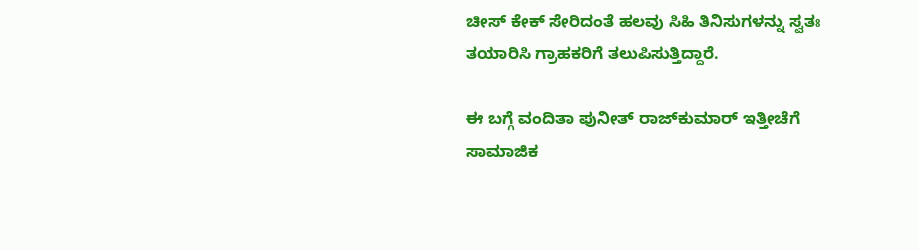ಚೀಸ್ ಕೇಕ್ ಸೇರಿದಂತೆ ಹಲವು ಸಿಹಿ ತಿನಿಸುಗಳನ್ನು ಸ್ವತಃ ತಯಾರಿಸಿ ಗ್ರಾಹಕರಿಗೆ ತಲುಪಿಸುತ್ತಿದ್ದಾರೆ.

ಈ ಬಗ್ಗೆ ವಂದಿತಾ ಪುನೀತ್ ರಾಜ್‌ಕುಮಾರ್ ಇತ್ತೀಚೆಗೆ ಸಾಮಾಜಿಕ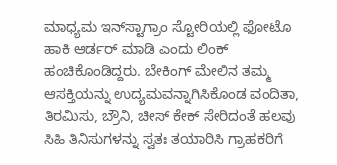ಮಾಧ್ಯಮ ಇನ್‌ಸ್ಟಾಗ್ರಾಂ ಸ್ಟೋರಿಯಲ್ಲಿ ಫೋಟೊ ಹಾಕಿ ಆರ್ಡರ್ ಮಾಡಿ ಎಂದು ಲಿಂಕ್ ಹಂಚಿಕೊಂಡಿದ್ದರು. ಬೇಕಿಂಗ್ ಮೇಲಿನ ತಮ್ಮ ಆಸಕ್ತಿಯನ್ನು ಉದ್ಯಮವನ್ನಾಗಿಸಿಕೊಂಡ ವಂದಿತಾ, ತಿರಮಿಸು, ಬ್ರೌನಿ, ಚೀಸ್ ಕೇಕ್ ಸೇರಿದಂತೆ ಹಲವು ಸಿಹಿ ತಿನಿಸುಗಳನ್ನು ಸ್ವತಃ ತಯಾರಿಸಿ ಗ್ರಾಹಕರಿಗೆ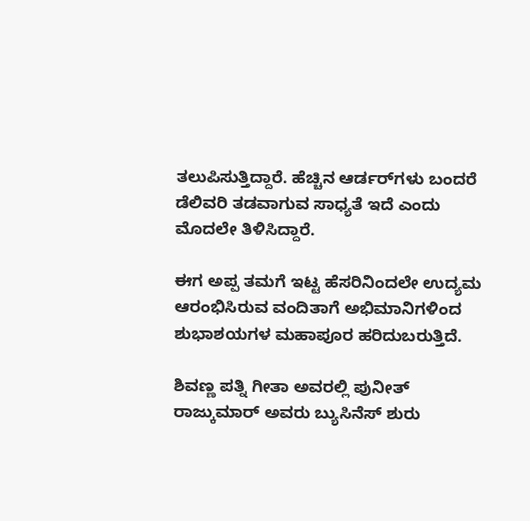ತಲುಪಿಸುತ್ತಿದ್ದಾರೆ. ಹೆಚ್ಚಿನ ಆರ್ಡರ್‌ಗಳು ಬಂದರೆ ಡೆಲಿವರಿ ತಡವಾಗುವ ಸಾಧ್ಯತೆ ಇದೆ ಎಂದು ಮೊದಲೇ ತಿಳಿಸಿದ್ದಾರೆ.

ಈಗ ಅಪ್ಪ ತಮಗೆ ಇಟ್ಟ ಹೆಸರಿನಿಂದಲೇ ಉದ್ಯಮ ಆರಂಭಿಸಿರುವ ವಂದಿತಾಗೆ ಅಭಿಮಾನಿಗಳಿಂದ ಶುಭಾಶಯಗಳ ಮಹಾಪೂರ ಹರಿದುಬರುತ್ತಿದೆ.

ಶಿವಣ್ಣ ಪತ್ನಿ ಗೀತಾ ಅವರಲ್ಲಿ ಪುನೀತ್ ರಾಜ್ಕುಮಾರ್ ಅವರು ಬ್ಯುಸಿನೆಸ್ ಶುರು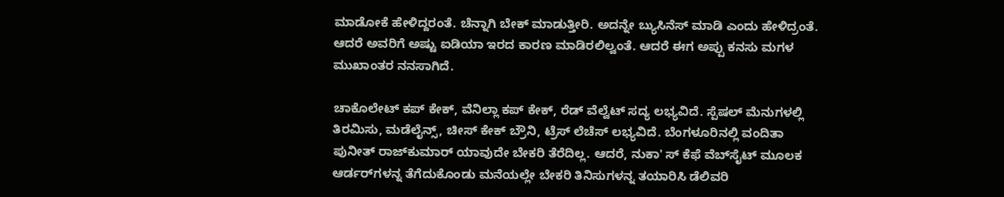ಮಾಡೋಕೆ ಹೇಳಿದ್ದರಂತೆ. ಚೆನ್ನಾಗಿ ಬೇಕ್ ಮಾಡುತ್ತೀರಿ. ಅದನ್ನೇ ಬ್ಯುಸಿನೆಸ್ ಮಾಡಿ ಎಂದು ಹೇಳಿದ್ರಂತೆ. ಆದರೆ ಅವರಿಗೆ ಅಷ್ಟು ಐಡಿಯಾ ಇರದ ಕಾರಣ ಮಾಡಿರಲಿಲ್ವಂತೆ. ಆದರೆ ಈಗ ಅಪ್ಪು ಕನಸು ಮಗಳ ಮುಖಾಂತರ ನನಸಾಗಿದೆ.

ಚಾಕೊಲೇಟ್ ಕಪ್ ಕೇಕ್, ವೆನಿಲ್ಲಾ ಕಪ್ ಕೇಕ್, ರೆಡ್ ವೆಲ್ವೆಟ್ ಸದ್ಯ ಲಭ್ಯವಿದೆ. ಸ್ಪೆಷಲ್ ಮೆನುಗಳಲ್ಲಿ ತಿರಮಿಸು, ಮಡೆಲೈನ್ಸ್, ಚೀಸ್ ಕೇಕ್ ಬ್ರೌನಿ, ಟ್ರೆಸ್ ಲೆಚೆಸ್ ಲಭ್ಯವಿದೆ. ಬೆಂಗಳೂರಿನಲ್ಲಿ ವಂದಿತಾ ಪುನೀತ್ ರಾಜ್‌ಕುಮಾರ್ ಯಾವುದೇ ಬೇಕರಿ ತೆರೆದಿಲ್ಲ. ಆದರೆ, ನುಕಾ' ಸ್ ಕೆಫೆ ವೆಬ್‌ಸೈಟ್ ಮೂಲಕ ಆರ್ಡರ್‌ಗಳನ್ನ ತೆಗೆದುಕೊಂಡು ಮನೆಯಲ್ಲೇ ಬೇಕರಿ ತಿನಿಸುಗಳನ್ನ ತಯಾರಿಸಿ ಡೆಲಿವರಿ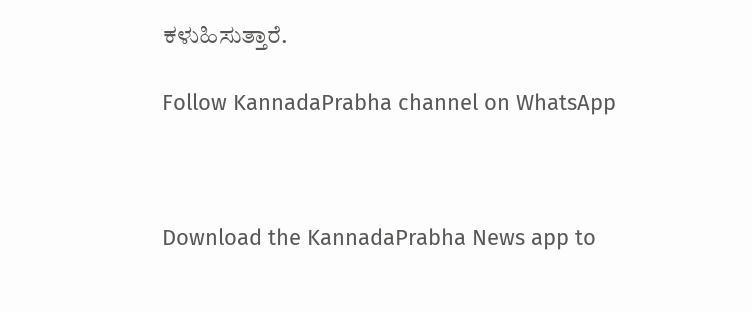ಕಳುಹಿಸುತ್ತಾರೆ.

Follow KannadaPrabha channel on WhatsApp



Download the KannadaPrabha News app to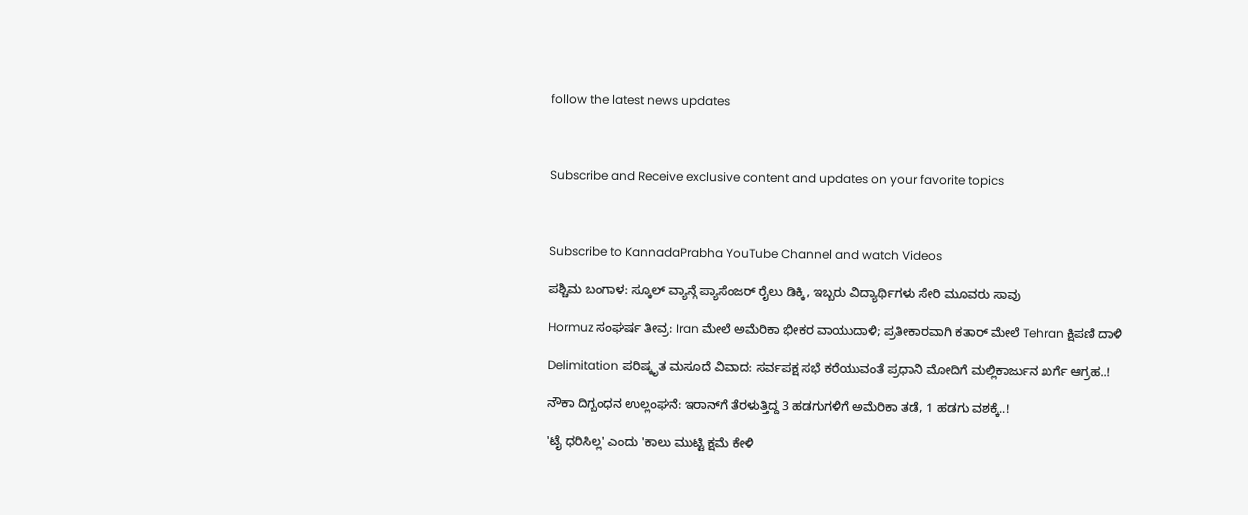follow the latest news updates



Subscribe and Receive exclusive content and updates on your favorite topics



Subscribe to KannadaPrabha YouTube Channel and watch Videos

ಪಶ್ಚಿಮ ಬಂಗಾಳ: ಸ್ಕೂಲ್ ವ್ಯಾನ್ಗೆ ಪ್ಯಾಸೆಂಜರ್ ರೈಲು ಡಿಕ್ಕಿ, ಇಬ್ಬರು ವಿದ್ಯಾರ್ಥಿಗಳು ಸೇರಿ ಮೂವರು ಸಾವು

Hormuz ಸಂಘರ್ಷ ತೀವ್ರ: Iran ಮೇಲೆ ಅಮೆರಿಕಾ ಭೀಕರ ವಾಯುದಾಳಿ; ಪ್ರತೀಕಾರವಾಗಿ ಕತಾರ್ ಮೇಲೆ Tehran ಕ್ಷಿಪಣಿ ದಾಳಿ

Delimitation ಪರಿಷ್ಕೃತ ಮಸೂದೆ ವಿವಾದ: ಸರ್ವಪಕ್ಷ ಸಭೆ ಕರೆಯುವಂತೆ ಪ್ರಧಾನಿ ಮೋದಿಗೆ ಮಲ್ಲಿಕಾರ್ಜುನ ಖರ್ಗೆ ಆಗ್ರಹ..!

ನೌಕಾ ದಿಗ್ಬಂಧನ ಉಲ್ಲಂಘನೆ: ಇರಾನ್‌ಗೆ ತೆರಳುತ್ತಿದ್ದ 3 ಹಡಗುಗಳಿಗೆ ಅಮೆರಿಕಾ ತಡೆ, 1 ಹಡಗು ವಶಕ್ಕೆ..!

'ಟೈ ಧರಿಸಿಲ್ಲ' ಎಂದು 'ಕಾಲು ಮುಟ್ಟಿ ಕ್ಷಮೆ ಕೇಳಿ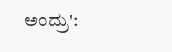ಅಂದ್ರು':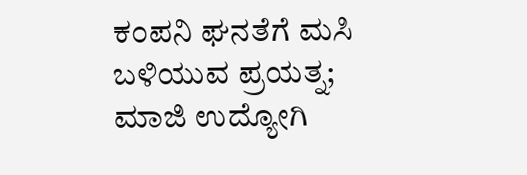ಕಂಪನಿ ಘನತೆಗೆ ಮಸಿ ಬಳಿಯುವ ಪ್ರಯತ್ನ; ಮಾಜಿ ಉದ್ಯೋಗಿ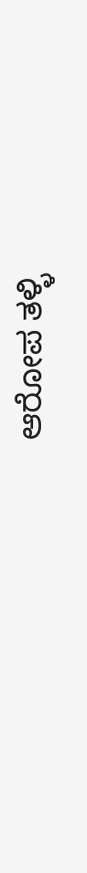ಆರೋಪ ತಳ್ಳಿ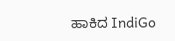ಹಾಕಿದ IndiGo